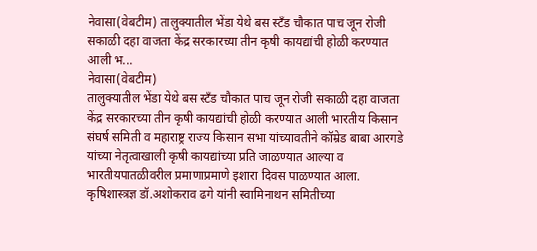नेवासा(वेबटीम) तालुक्यातील भेंडा येथे बस स्टँड चौकात पाच जून रोजी सकाळी दहा वाजता केंद्र सरकारच्या तीन कृषी कायद्यांची होळी करण्यात आली भ...
नेवासा(वेबटीम)
तालुक्यातील भेंडा येथे बस स्टँड चौकात पाच जून रोजी सकाळी दहा वाजता केंद्र सरकारच्या तीन कृषी कायद्यांची होळी करण्यात आली भारतीय किसान संघर्ष समिती व महाराष्ट्र राज्य किसान सभा यांच्यावतीने कॉम्रेड बाबा आरगडे यांच्या नेतृत्वाखाली कृषी कायद्यांच्या प्रति जाळण्यात आल्या व भारतीयपातळीवरील प्रमाणाप्रमाणे इशारा दिवस पाळण्यात आला.
कृषिशास्त्रज्ञ डॉ.अशोकराव ढगे यांनी स्वामिनाथन समितीच्या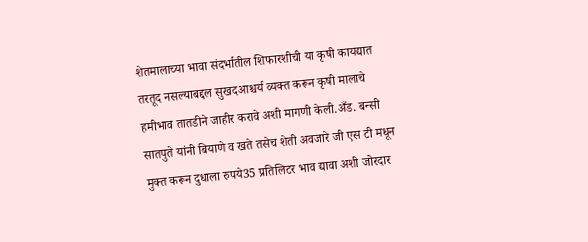शेतमालाच्या भावा संदर्भातील शिफारशीची या कृषी कायद्यात तरतूद नसल्याबद्दल सुखदआश्चर्य व्यक्त करून कृषी मालाचे हमीभाव तातडीने जाहीर करावे अशी मागणी केली.अँड. बन्सी सातपुते यांनी बियाणे व खते तसेच शेती अवजारे जी एस टी मधून मुक्त करून दुधाला रुपये35 प्रतिलिटर भाव द्यावा अशी जोरदार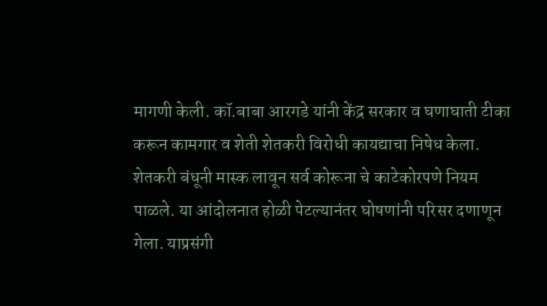मागणी केली. कॉ.बाबा आरगडे यांनी केंद्र सरकार व घणाघाती टीका करून कामगार व शेती शेतकरी विरोधी कायद्याचा निषेध केला.
शेतकरी बंधूनी मास्क लावून सर्व कोरूना चे काटेकोरपणे नियम पाळले. या आंदोलनात होळी पेटल्यानंतर घोषणांनी परिसर दणाणून गेला. याप्रसंगी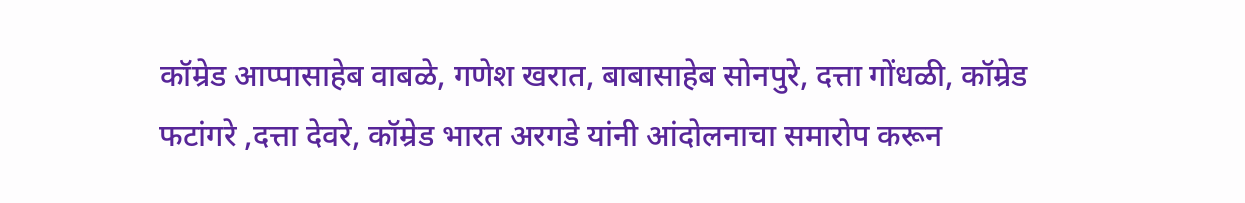कॉम्रेड आप्पासाहेब वाबळे, गणेश खरात, बाबासाहेब सोनपुरे, दत्ता गोंधळी, कॉम्रेड फटांगरे ,दत्ता देवरे, कॉम्रेड भारत अरगडे यांनी आंदोलनाचा समारोप करून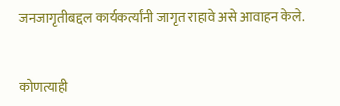जनजागृतीबद्दल कार्यकर्त्यांनी जागृत राहावे असे आवाहन केले.


कोणत्याही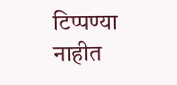टिप्पण्या नाहीत